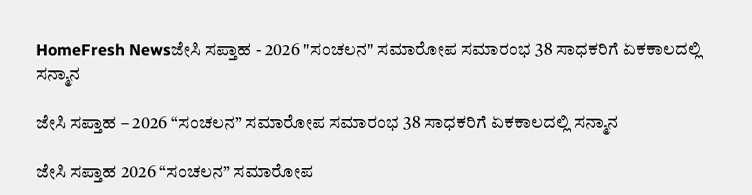HomeFresh Newsಜೇಸಿ ಸಪ್ತಾಹ - 2026 "ಸಂಚಲನ" ಸಮಾರೋಪ ಸಮಾರಂಭ 38 ಸಾಧಕರಿಗೆ ಏಕಕಾಲದಲ್ಲಿ ಸನ್ಮಾನ

ಜೇಸಿ ಸಪ್ತಾಹ – 2026 “ಸಂಚಲನ” ಸಮಾರೋಪ ಸಮಾರಂಭ 38 ಸಾಧಕರಿಗೆ ಏಕಕಾಲದಲ್ಲಿ ಸನ್ಮಾನ

ಜೇಸಿ ಸಪ್ತಾಹ 2026 “ಸಂಚಲನ” ಸಮಾರೋಪ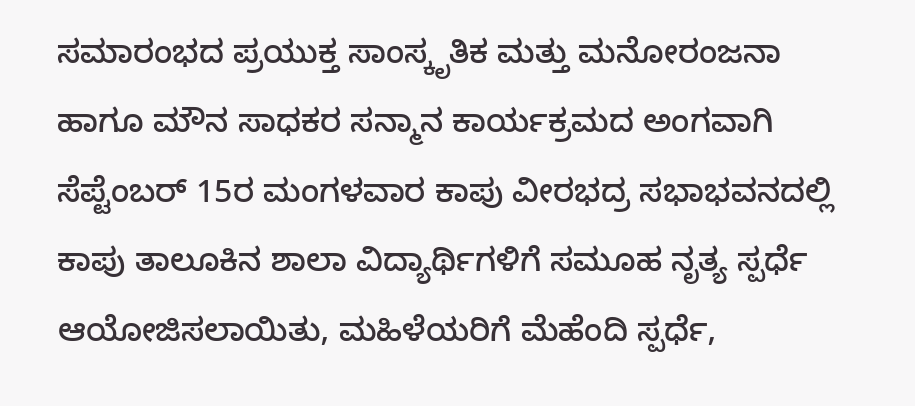ಸಮಾರಂಭದ ಪ್ರಯುಕ್ತ ಸಾಂಸ್ಕೃತಿಕ ಮತ್ತು ಮನೋರಂಜನಾ ಹಾಗೂ ಮೌನ ಸಾಧಕರ ಸನ್ಮಾನ ಕಾರ್ಯಕ್ರಮದ ಅಂಗವಾಗಿ ಸೆಪ್ಟೆಂಬರ್ 15ರ ಮಂಗಳವಾರ ಕಾಪು ವೀರಭದ್ರ ಸಭಾಭವನದಲ್ಲಿ ಕಾಪು ತಾಲೂಕಿನ ಶಾಲಾ ವಿದ್ಯಾರ್ಥಿಗಳಿಗೆ ಸಮೂಹ ನೃತ್ಯ ಸ್ಪರ್ಧೆ ಆಯೋಜಿಸಲಾಯಿತು, ಮಹಿಳೆಯರಿಗೆ ಮೆಹೆಂದಿ ಸ್ಪರ್ಧೆ,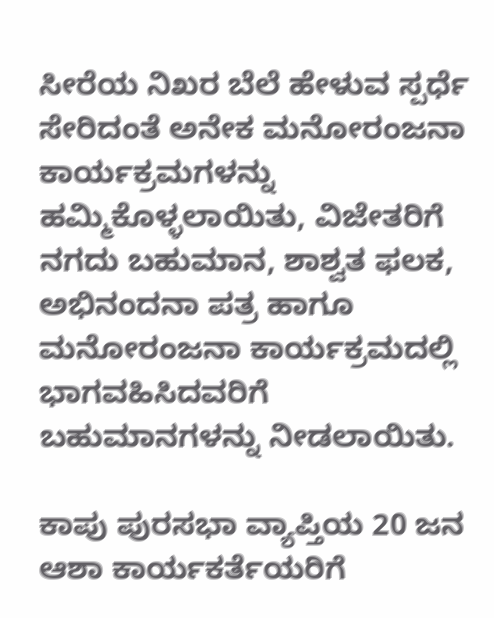ಸೀರೆಯ ನಿಖರ ಬೆಲೆ ಹೇಳುವ ಸ್ಪರ್ಧೆ ಸೇರಿದಂತೆ ಅನೇಕ ಮನೋರಂಜನಾ ಕಾರ್ಯಕ್ರಮಗಳನ್ನು ಹಮ್ಮಿಕೊಳ್ಳಲಾಯಿತು, ವಿಜೇತರಿಗೆ ನಗದು ಬಹುಮಾನ, ಶಾಶ್ವತ ಫಲಕ, ಅಭಿನಂದನಾ ಪತ್ರ ಹಾಗೂ ಮನೋರಂಜನಾ ಕಾರ್ಯಕ್ರಮದಲ್ಲಿ ಭಾಗವಹಿಸಿದವರಿಗೆ ಬಹುಮಾನಗಳನ್ನು ನೀಡಲಾಯಿತು.

ಕಾಪು ಪುರಸಭಾ ವ್ಯಾಪ್ತಿಯ 20 ಜನ ಆಶಾ ಕಾರ್ಯಕರ್ತೆಯರಿಗೆ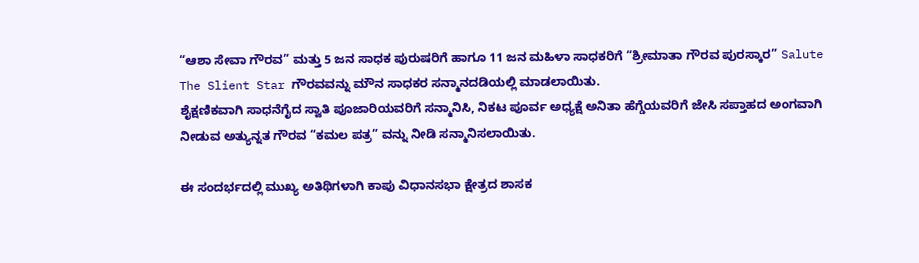“ಆಶಾ ಸೇವಾ ಗೌರವ” ಮತ್ತು 5 ಜನ ಸಾಧಕ ಪುರುಷರಿಗೆ ಹಾಗೂ 11 ಜನ ಮಹಿಳಾ ಸಾಧಕರಿಗೆ “ಶ್ರೀಮಾತಾ ಗೌರವ ಪುರಸ್ಕಾರ” Salute The Slient Star ಗೌರವವನ್ನು ಮೌನ ಸಾಧಕರ ಸನ್ಮಾನದಡಿಯಲ್ಲಿ ಮಾಡಲಾಯಿತು.
ಶೈಕ್ಷಣಿಕವಾಗಿ ಸಾಧನೆಗೈದ ಸ್ವಾತಿ ಪೂಜಾರಿಯವರಿಗೆ ಸನ್ಮಾನಿಸಿ, ನಿಕಟ ಪೂರ್ವ ಅಧ್ಯಕ್ಷೆ ಅನಿತಾ ಹೆಗ್ಡೆಯವರಿಗೆ ಜೇಸಿ ಸಪ್ತಾಹದ ಅಂಗವಾಗಿ ನೀಡುವ ಅತ್ಯುನ್ನತ ಗೌರವ “ಕಮಲ ಪತ್ರ” ವನ್ನು ನೀಡಿ ಸನ್ಮಾನಿಸಲಾಯಿತು.

ಈ ಸಂದರ್ಭದಲ್ಲಿ ಮುಖ್ಯ ಅತಿಥಿಗಳಾಗಿ ಕಾಪು ವಿಧಾನಸಭಾ ಕ್ಷೇತ್ರದ ಶಾಸಕ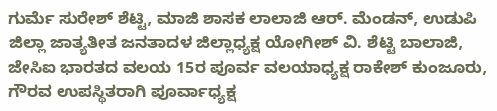ಗುರ್ಮೆ ಸುರೇಶ್ ಶೆಟ್ಟಿ, ಮಾಜಿ ಶಾಸಕ ಲಾಲಾಜಿ ಆರ್. ಮೆಂಡನ್, ಉಡುಪಿ ಜಿಲ್ಲಾ ಜಾತ್ಯತೀತ ಜನತಾದಳ ಜಿಲ್ಲಾಧ್ಯಕ್ಷ ಯೋಗೀಶ್ ವಿ. ಶೆಟ್ಟಿ ಬಾಲಾಜಿ, ಜೇಸಿಐ ಭಾರತದ ವಲಯ 15ರ ಪೂರ್ವ ವಲಯಾಧ್ಯಕ್ಷ ರಾಕೇಶ್ ಕುಂಜೂರು, ಗೌರವ ಉಪಸ್ಥಿತರಾಗಿ ಪೂರ್ವಾಧ್ಯಕ್ಷ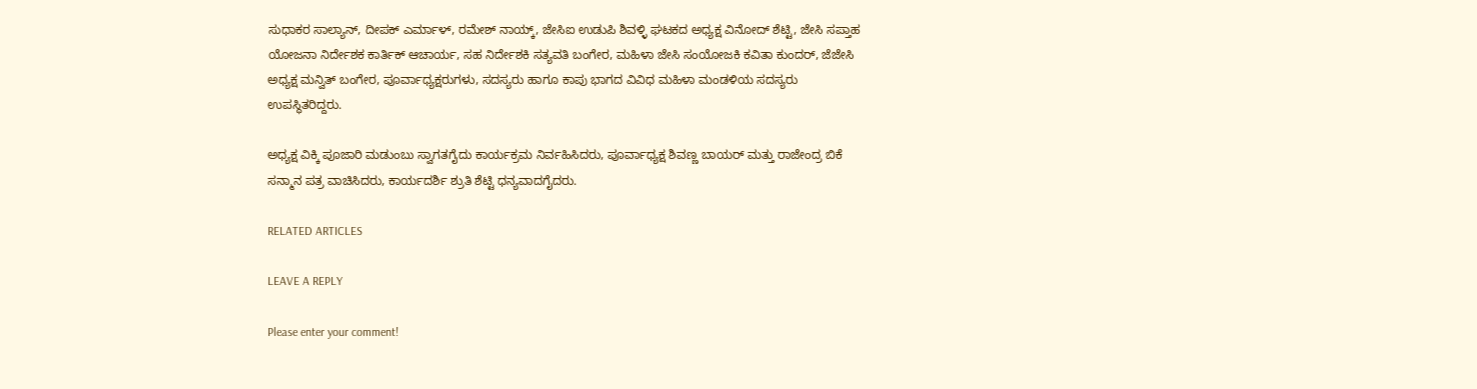ಸುಧಾಕರ ಸಾಲ್ಯಾನ್, ದೀಪಕ್ ಎರ್ಮಾಳ್, ರಮೇಶ್ ನಾಯ್ಕ್, ಜೇಸಿಐ ಉಡುಪಿ ಶಿವಳ್ಳಿ ಘಟಕದ ಅಧ್ಯಕ್ಷ ವಿನೋದ್ ಶೆಟ್ಟಿ, ಜೇಸಿ ಸಪ್ತಾಹ ಯೋಜನಾ ನಿರ್ದೇಶಕ ಕಾರ್ತಿಕ್ ಆಚಾರ್ಯ, ಸಹ ನಿರ್ದೇಶಕಿ ಸತ್ಯವತಿ ಬಂಗೇರ, ಮಹಿಳಾ ಜೇಸಿ ಸಂಯೋಜಕಿ ಕವಿತಾ ಕುಂದರ್, ಜೆಜೇಸಿ ಅಧ್ಯಕ್ಷ ಮನ್ವಿತ್ ಬಂಗೇರ, ಪೂರ್ವಾಧ್ಯಕ್ಷರುಗಳು, ಸದಸ್ಯರು ಹಾಗೂ ಕಾಪು ಭಾಗದ ವಿವಿಧ ಮಹಿಳಾ ಮಂಡಳಿಯ ಸದಸ್ಯರು ಉಪಸ್ಥಿತರಿದ್ದರು.

ಅಧ್ಯಕ್ಷ ವಿಕ್ಕಿ ಪೂಜಾರಿ ಮಡುಂಬು ಸ್ವಾಗತಗೈದು ಕಾರ್ಯಕ್ರಮ ನಿರ್ವಹಿಸಿದರು, ಪೂರ್ವಾಧ್ಯಕ್ಷ ಶಿವಣ್ಣ ಬಾಯರ್ ಮತ್ತು ರಾಜೇಂದ್ರ ಬಿಕೆ ಸನ್ಮಾನ ಪತ್ರ ವಾಚಿಸಿದರು, ಕಾರ್ಯದರ್ಶಿ ಶ್ರುತಿ ಶೆಟ್ಟಿ ಧನ್ಯವಾದಗೈದರು.

RELATED ARTICLES

LEAVE A REPLY

Please enter your comment!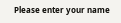Please enter your name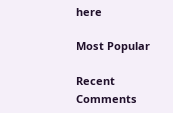here

Most Popular

Recent Comments